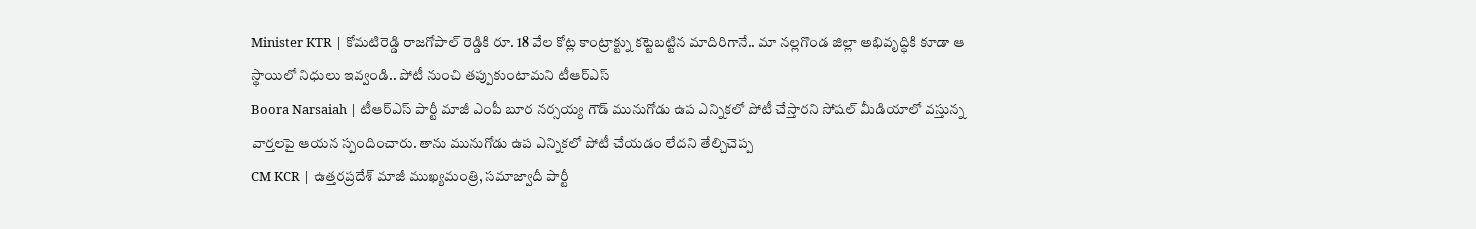Minister KTR | కోమటిరెడ్డి రాజగోపాల్ రెడ్డికి రూ. 18 వేల కోట్ల కాంట్రాక్ట్ను కట్టెబట్టిన మాదిరిగానే.. మా నల్లగొండ జిల్లా అభివృద్ధికి కూడా ఆ స్థాయిలో నిధులు ఇవ్వండి.. పోటీ నుంచి తప్పుకుంటామని టీఆర్ఎస్
Boora Narsaiah | టీఆర్ఎస్ పార్టీ మాజీ ఎంపీ బూర నర్సయ్య గౌడ్ మునుగోడు ఉప ఎన్నికలో పోటీ చేస్తారని సోషల్ మీడియాలో వస్తున్న వార్తలపై ఆయన స్పందించారు. తాను మునుగోడు ఉప ఎన్నికలో పోటీ చేయడం లేదని తేల్చిచెప్ప
CM KCR | ఉత్తరప్రదేశ్ మాజీ ముఖ్యమంత్రి, సమాజ్వాదీ పార్టీ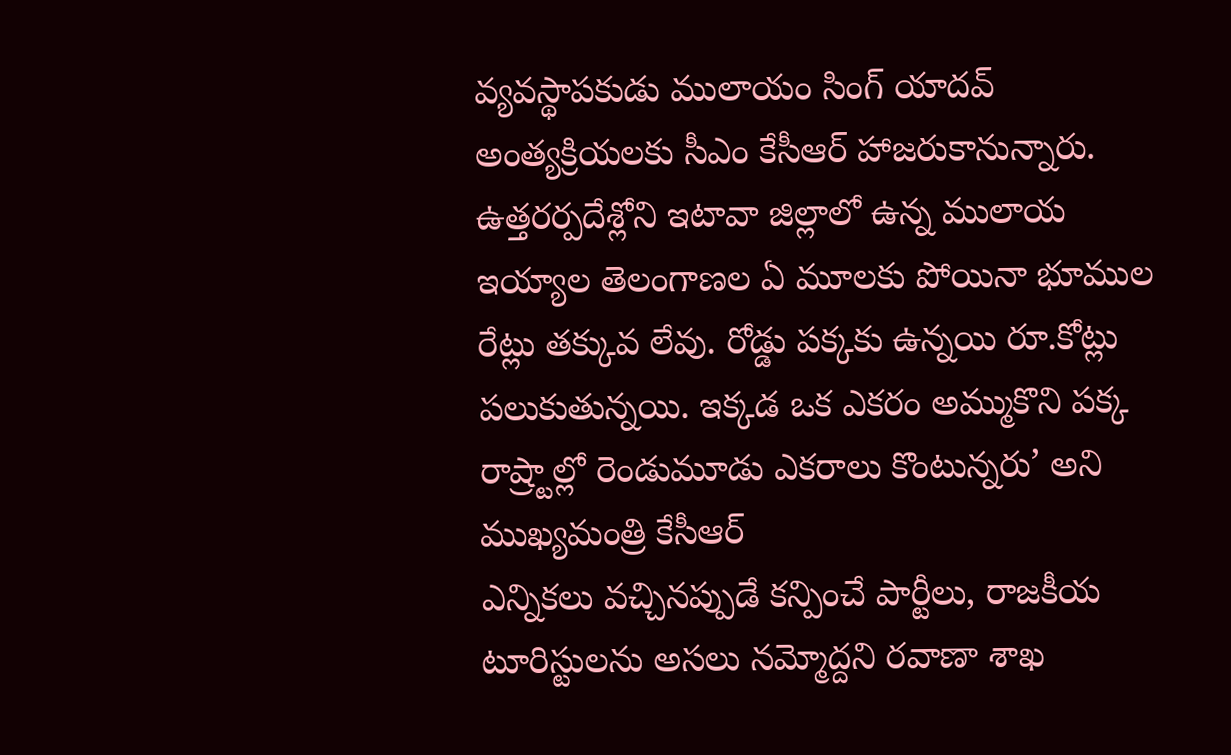వ్యవస్థాపకుడు ములాయం సింగ్ యాదవ్ అంత్యక్రియలకు సీఎం కేసీఆర్ హాజరుకానున్నారు. ఉత్తరర్పదేశ్లోని ఇటావా జిల్లాలో ఉన్న ములాయ
ఇయ్యాల తెలంగాణల ఏ మూలకు పోయినా భూముల రేట్లు తక్కువ లేవు. రోడ్డు పక్కకు ఉన్నయి రూ.కోట్లు పలుకుతున్నయి. ఇక్కడ ఒక ఎకరం అమ్ముకొని పక్క రాష్ర్టాల్లో రెండుమూడు ఎకరాలు కొంటున్నరు’ అని ముఖ్యమంత్రి కేసీఆర్
ఎన్నికలు వచ్చినప్పుడే కన్పించే పార్టీలు, రాజకీయ టూరిస్టులను అసలు నమ్మోద్దని రవాణా శాఖ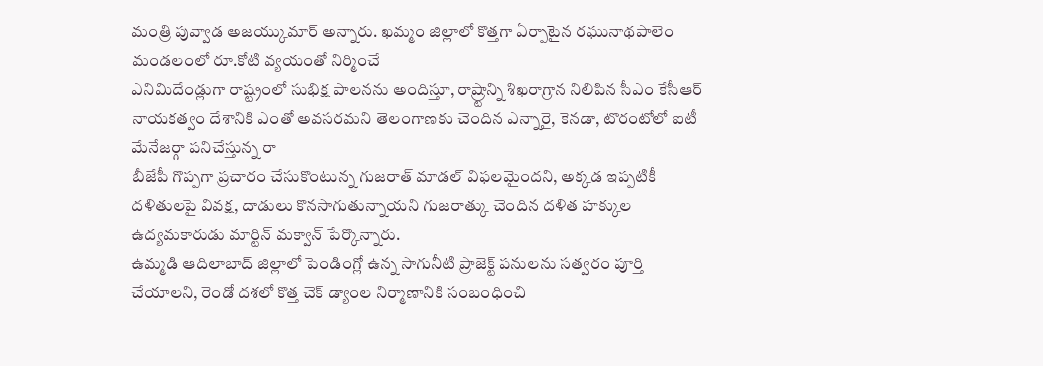మంత్రి పువ్వాడ అజయ్కుమార్ అన్నారు. ఖమ్మం జిల్లాలో కొత్తగా ఏర్పాటైన రఘునాథపాలెం మండలంలో రూ.కోటి వ్యయంతో నిర్మించే
ఎనిమిదేండ్లుగా రాష్ట్రంలో సుభిక్ష పాలనను అందిస్తూ, రాష్ర్టాన్ని శిఖరాగ్రాన నిలిపిన సీఎం కేసీఆర్ నాయకత్వం దేశానికి ఎంతో అవసరమని తెలంగాణకు చెందిన ఎన్నారై, కెనడా, టొరంటోలో ఐటీ మేనేజర్గా పనిచేస్తున్న రా
బీజేపీ గొప్పగా ప్రచారం చేసుకొంటున్న గుజరాత్ మాడల్ విఫలమైందని, అక్కడ ఇప్పటికీ దళితులపై వివక్ష, దాడులు కొనసాగుతున్నాయని గుజరాత్కు చెందిన దళిత హక్కుల ఉద్యమకారుడు మార్టిన్ మక్వాన్ పేర్కొన్నారు.
ఉమ్మడి ఆదిలాబాద్ జిల్లాలో పెండింగ్లో ఉన్న సాగునీటి ప్రాజెక్ట్ పనులను సత్వరం పూర్తి చేయాలని, రెండో దశలో కొత్త చెక్ డ్యాంల నిర్మాణానికి సంబంధించి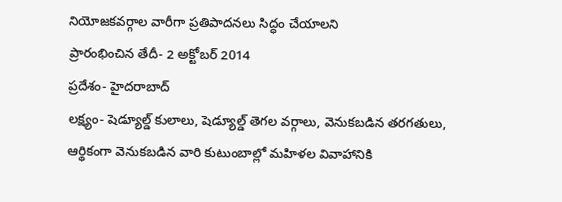నియోజకవర్గాల వారీగా ప్రతిపాదనలు సిద్ధం చేయాలని
ప్రారంభించిన తేదీ- 2 అక్టోబర్ 2014
ప్రదేశం- హైదరాబాద్
లక్ష్యం- షెడ్యూల్డ్ కులాలు, షెడ్యూల్డ్ తెగల వర్గాలు, వెనుకబడిన తరగతులు, ఆర్థికంగా వెనుకబడిన వారి కుటుంబాల్లో మహిళల వివాహానికి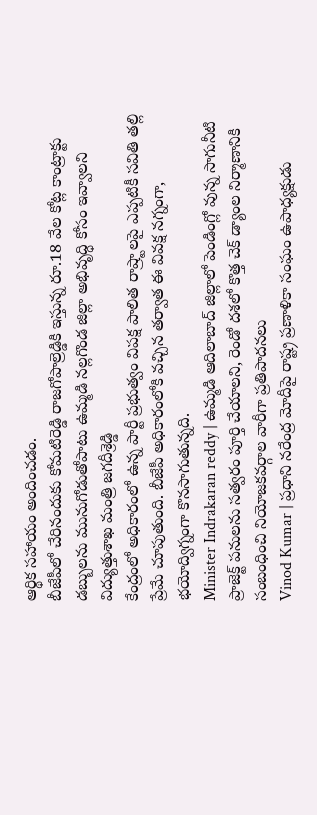ఆర్థిక సహాయం అందించడం.
బీజేపీలో చేరినందుకు కోమటిరెడ్డి రాజగోపాల్రెడ్డికి ఇస్తున్న రూ.18 వేల కోట్ల కాంట్రాక్టు డబ్బులను మునుగోడుతోపాటు ఉమ్మడి నల్లగొండ జిల్లా అభివృద్ధి కోసం ఇవ్వాలని విద్యుత్తుశాఖ మంత్రి జగదీశ్రెడ్డి
కేంద్రంలో అధికారంలో ఉన్న పార్టీ ప్రభుత్వం విపక్ష పాలిత రాష్ర్టాలపై ఎప్పటికీ సవితి తల్లి ప్రేమే చూపుతుంది. బీజేపీ అధికారంలోకి వచ్చిన తర్వాత ఈ వివక్ష నగ్నంగా, భయోద్విగ్నంగా కొనసాగుతున్నది.
Minister Indrakaran reddy | ఉమ్మడి ఆదిలాబాద్ జిల్లాలో పెండింగ్లో వున్న సాగునీటి ప్రాజెక్ట్ పనులను సత్వరం పూర్తి చేయాలని, రెండో దశలో కొత్త చెక్ డ్యాంల నిర్మాణానికి సంబంధించి నియోజకవర్గాల వారీగా ప్రతిపాదనలు
Vinod Kumar | ప్రధాని నరేంద్ర మోదీపై రాష్ట్ర ప్రణాళికా సంఘం ఉపాధ్యక్షుడు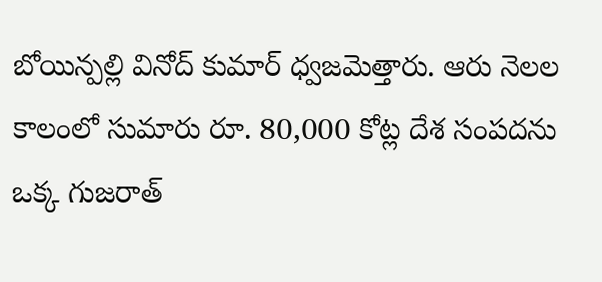బోయిన్పల్లి వినోద్ కుమార్ ధ్వజమెత్తారు. ఆరు నెలల కాలంలో సుమారు రూ. 80,000 కోట్ల దేశ సంపదను ఒక్క గుజరాత్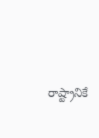రాష్ట్రానికే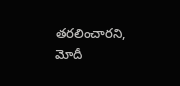తరలించారని, మోదీ